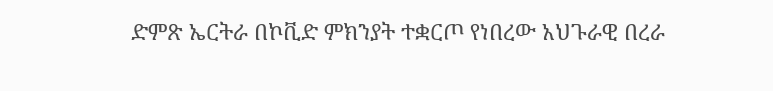ድምጽ ኤርትራ በኮቪድ ምክንያት ተቋርጦ የነበረው አህጉራዊ በረራ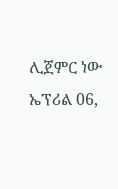ሊጀምር ነው ኤፕሪል 06,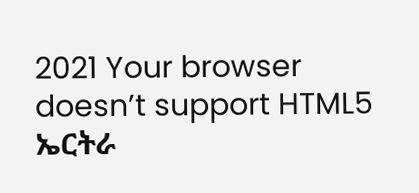2021 Your browser doesn’t support HTML5 ኤርትራ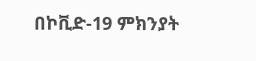በኮቪድ-19 ምክንያት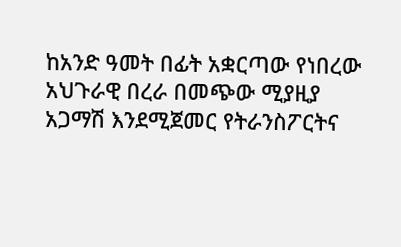ከአንድ ዓመት በፊት አቋርጣው የነበረው አህጉራዊ በረራ በመጭው ሚያዚያ አጋማሽ እንደሚጀመር የትራንስፖርትና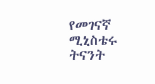የመገናኛ ሚኒስቴሩ ትናንት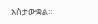አስታውቋል።